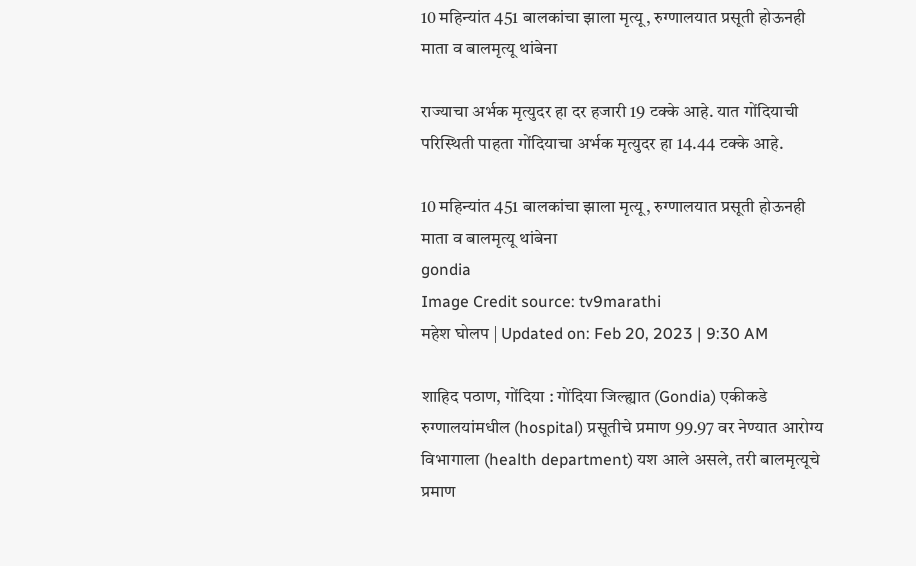10 महिन्यांत 451 बालकांचा झाला मृत्यू, रुग्णालयात प्रसूती होऊनही माता व बालमृत्यू थांबेना

राज्याचा अर्भक मृत्युदर हा दर हजारी 19 टक्के आहे. यात गोंदियाची परिस्थिती पाहता गोंदियाचा अर्भक मृत्युदर हा 14.44 टक्के आहे.

10 महिन्यांत 451 बालकांचा झाला मृत्यू, रुग्णालयात प्रसूती होऊनही माता व बालमृत्यू थांबेना
gondia
Image Credit source: tv9marathi
महेश घोलप | Updated on: Feb 20, 2023 | 9:30 AM

शाहिद पठाण, गोंदिया : गोंदिया जिल्ह्यात (Gondia) एकीकडे रुग्णालयांमधील (hospital) प्रसूतीचे प्रमाण 99.97 वर नेण्यात आरोग्य विभागाला (health department) यश आले असले, तरी बालमृत्यूचे प्रमाण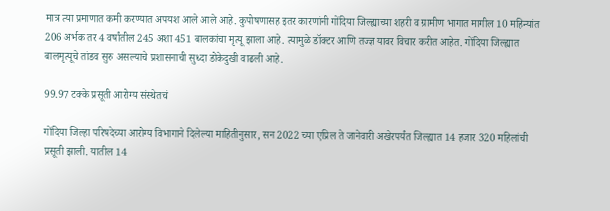मात्र त्या प्रमाणात कमी करण्यात अपयश आले आले आहे. कुपोषणासह इतर कारणांनी गोंदिया जिल्ह्याच्या शहरी व ग्रामीण भागात मागील 10 महिन्यांत 206 अर्भक तर 4 वर्षांतील 245 अशा 451 बालकांचा मृत्यू झाला आहे. त्यामुळे डॉक्टर आणि तज्ज्ञ यावर विचार करीत आहेत. गोंदिया जिल्ह्यात बालमृत्यूचे तांडव सुरु असल्याचे प्रशासनाची सुध्दा डोकेदुखी वाढली आहे.

99.97 टक्के प्रसूती आरोग्य संस्थेतचं

गोंदिया जिल्हा परिषदेच्या आरोग्य विभागाने दिलेल्या माहितीनुसार, सन 2022 च्या एप्रिल ते जानेवारी अखेरपर्यंत जिल्ह्यात 14 हजार 320 महिलांची प्रसूती झाली. यातील 14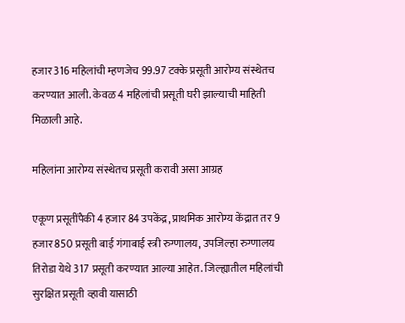हजार 316 महिलांची म्हणजेच 99.97 टक्के प्रसूती आरोग्य संस्थेतच करण्यात आली. केवळ 4 महिलांची प्रसूती घरी झाल्याची माहिती मिळाली आहे.

महिलांना आरोग्य संस्थेतच प्रसूती करावी असा आग्रह

एकूण प्रसूतींपैकी 4 हजार 84 उपकेंद्र, प्राथमिक आरोग्य केंद्रात तर 9 हजार 850 प्रसूती बाई गंगाबाई स्त्री रुग्णालय, उपजिल्हा रुग्णालय तिरोडा येथे 317 प्रसूती करण्यात आल्या आहेत. जिल्ह्यातील महिलांची सुरक्षित प्रसूती व्हावी यासाठी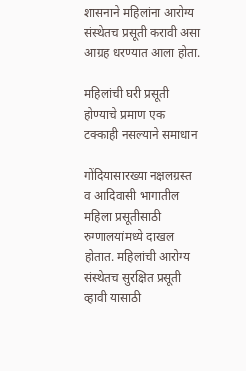शासनाने महिलांना आरोग्य संस्थेतच प्रसूती करावी असा आग्रह धरण्यात आला होता.

महिलांची घरी प्रसूती होण्याचे प्रमाण एक टक्काही नसल्याने समाधान

गोंदियासारख्या नक्षलग्रस्त व आदिवासी भागातील महिला प्रसूतीसाठी रुग्णालयांमध्ये दाखल होतात. महिलांची आरोग्य संस्थेतच सुरक्षित प्रसूती व्हावी यासाठी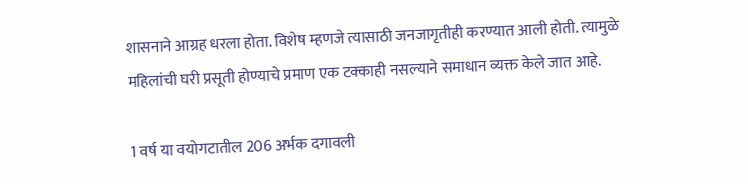शासनाने आग्रह धरला होता. विशेष म्हणजे त्यासाठी जनजागृतीही करण्यात आली होती. त्यामुळे महिलांची घरी प्रसूती होण्याचे प्रमाण एक टक्काही नसल्याने समाधान व्यक्त केले जात आहे.

1 वर्ष या वयोगटातील 206 अर्भक दगावली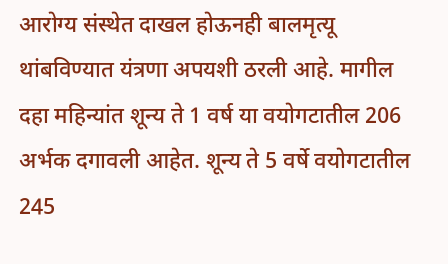आरोग्य संस्थेत दाखल होऊनही बालमृत्यू थांबविण्यात यंत्रणा अपयशी ठरली आहे. मागील दहा महिन्यांत शून्य ते 1 वर्ष या वयोगटातील 206 अर्भक दगावली आहेत. शून्य ते 5 वर्षे वयोगटातील 245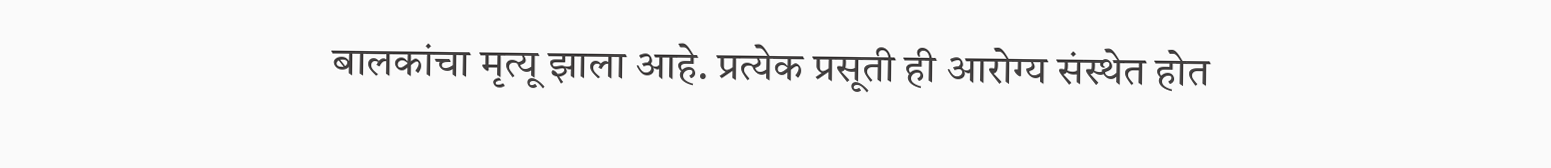बालकांचा मृत्यू झाला आहे. प्रत्येक प्रसूती ही आरोग्य संस्थेत होत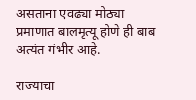असताना एवढ्या मोठ्या प्रमाणात बालमृत्यू होणे ही बाब अत्यंत गंभीर आहे.

राज्याचा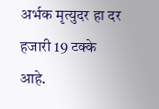अर्भक मृत्युदर हा दर हजारी 19 टक्के आहे.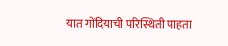यात गोंदियाची परिस्थिती पाहता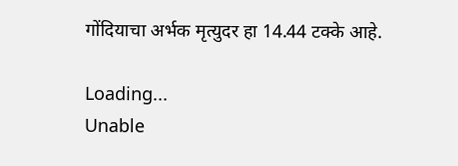गोंदियाचा अर्भक मृत्युदर हा 14.44 टक्के आहे.

Loading...
Unable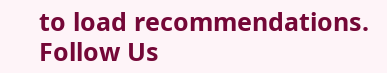to load recommendations.
Follow Us